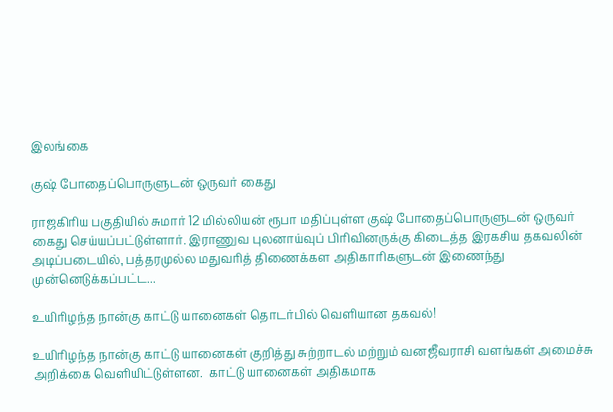இலங்கை

குஷ் போதைப்பொருளுடன் ஒருவர் கைது

ராஜகிரிய பகுதியில் சுமார் 12 மில்லியன் ரூபா மதிப்புள்ள குஷ் போதைப்பொருளுடன் ஒருவர் கைது செய்யப்பட்டுள்ளார். இராணுவ புலனாய்வுப் பிரிவினருக்கு கிடைத்த இரகசிய தகவலின் அடிப்படையில், பத்தரமுல்ல மதுவரித் திணைக்கள அதிகாரிகளுடன் இணைந்து முன்னெடுக்கப்பட்ட...

உயிரிழந்த நான்கு காட்டு யானைகள் தொடர்பில் வௌியான தகவல்!

உயிரிழந்த நான்கு காட்டு யானைகள் குறித்து சுற்றாடல் மற்றும் வனஜீவராசி வளங்கள் அமைச்சு அறிக்கை வெளியிட்டுள்ளன.  காட்டு யானைகள் அதிகமாக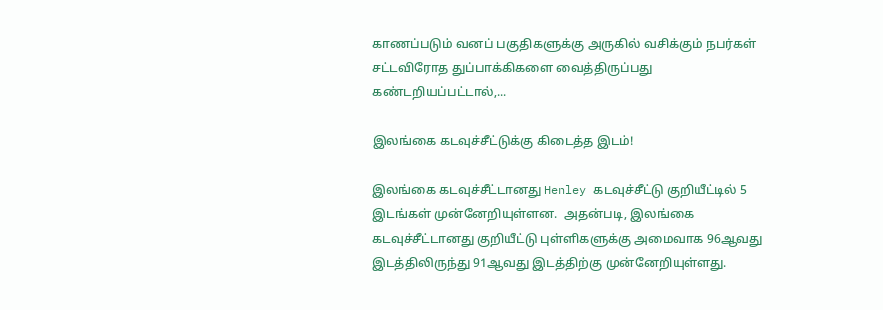காணப்படும் வனப் பகுதிகளுக்கு அருகில் வசிக்கும் நபர்கள் சட்டவிரோத துப்பாக்கிகளை வைத்திருப்பது கண்டறியப்பட்டால்,...

இலங்கை கடவுச்சீட்டுக்கு கிடைத்த இடம்!

இலங்கை கடவுச்சீட்டானது Henley கடவுச்சீட்டு குறியீட்டில் 5 இடங்கள் முன்னேறியுள்ளன.  அதன்படி, இலங்கை கடவுச்சீட்டானது குறியீட்டு புள்ளிகளுக்கு அமைவாக 96ஆவது இடத்திலிருந்து 91ஆவது இடத்திற்கு முன்னேறியுள்ளது.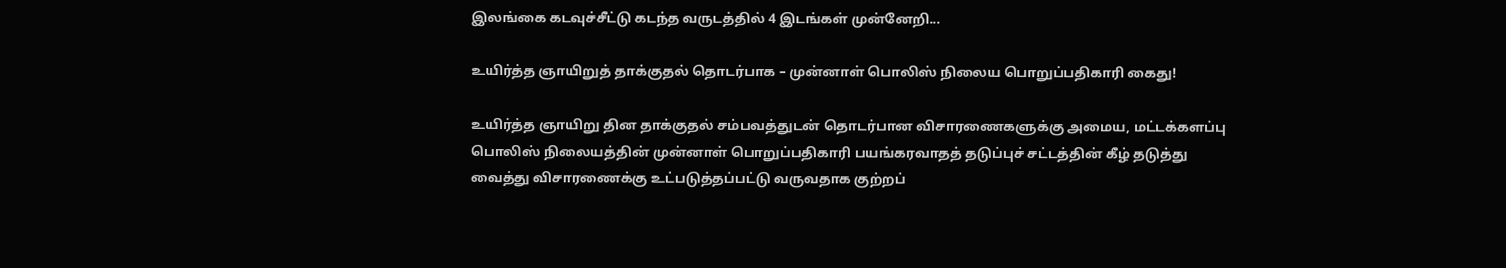இலங்கை கடவுச்சீட்டு கடந்த வருடத்தில் 4 இடங்கள் முன்னேறி...

உயிர்த்த ஞாயிறுத் தாக்குதல் தொடர்பாக – முன்னாள் பொலிஸ் நிலைய பொறுப்பதிகாரி கைது!

உயிர்த்த ஞாயிறு தின தாக்குதல் சம்பவத்துடன் தொடர்பான விசாரணைகளுக்கு அமைய, மட்டக்களப்பு பொலிஸ் நிலையத்தின் முன்னாள் பொறுப்பதிகாரி பயங்கரவாதத் தடுப்புச் சட்டத்தின் கீழ் தடுத்து வைத்து விசாரணைக்கு உட்படுத்தப்பட்டு வருவதாக குற்றப்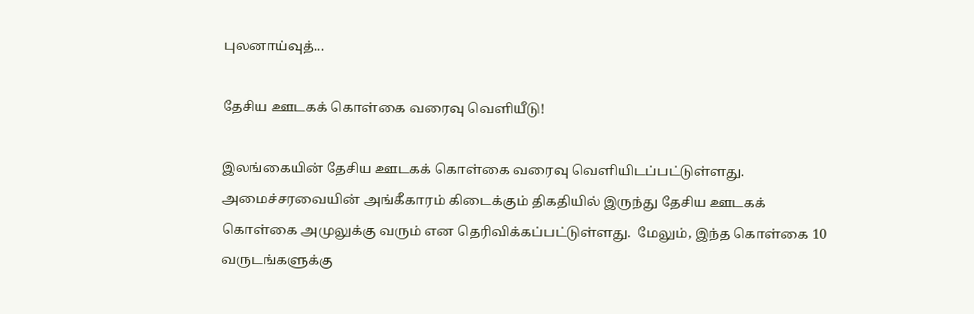புலனாய்வுத்...

தேசிய ஊடகக் கொள்கை வரைவு வௌியீடு!

இலங்கையின் தேசிய ஊடகக் கொள்கை வரைவு வெளியிடப்பட்டுள்ளது.  அமைச்சரவையின் அங்கீகாரம் கிடைக்கும் திகதியில் இருந்து தேசிய ஊடகக் கொள்கை அமுலுக்கு வரும் என தெரிவிக்கப்பட்டுள்ளது.  மேலும், இந்த கொள்கை 10 வருடங்களுக்கு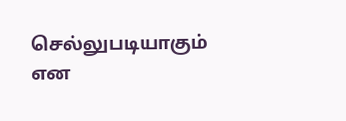செல்லுபடியாகும் என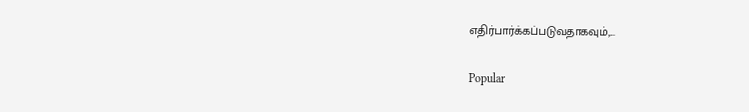எதிர்பார்க்கப்படுவதாகவும்,...

Popular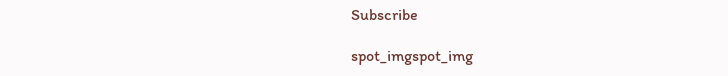Subscribe

spot_imgspot_img